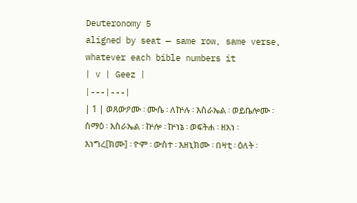Deuteronomy 5
aligned by seat — same row, same verse, whatever each bible numbers it
| v | Geez |
|---|---|
| 1 | ወጸውዖሙ ፡ ሙሴ ፡ ለኵሉ ፡ እስራኤል ፡ ወይቤሎሙ ፡ ስማዕ ፡ እስራኤል ፡ ኵሎ ፡ ኵነኔ ፡ ወፍትሐ ፡ ዘአነ ፡ እነግረ[ክሙ] ፡ ዮም ፡ ውስተ ፡ እዘኒክሙ ፡ በዛቲ ፡ ዕለት ፡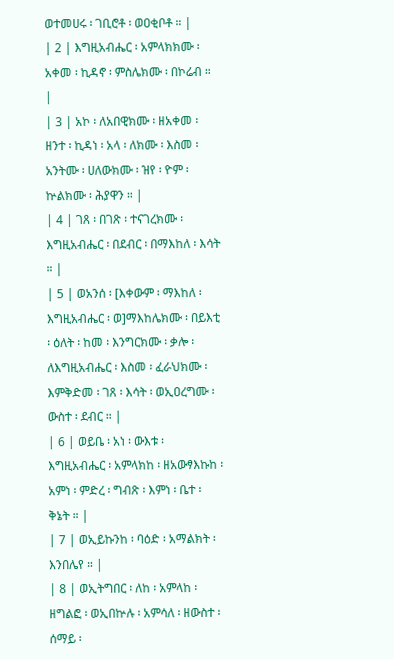ወተመሀሩ ፡ ገቢሮቶ ፡ ወዐቂቦቶ ። |
| 2 | እግዚአብሔር ፡ አምላክክሙ ፡ አቀመ ፡ ኪዳኖ ፡ ምስሌክሙ ፡ በኮሬብ ። |
| 3 | አኮ ፡ ለአበዊክሙ ፡ ዘአቀመ ፡ ዘንተ ፡ ኪዳነ ፡ አላ ፡ ለክሙ ፡ እስመ ፡ አንትሙ ፡ ሀለውክሙ ፡ ዝየ ፡ ዮም ፡ ኵልክሙ ፡ ሕያዋን ። |
| 4 | ገጸ ፡ በገጽ ፡ ተናገረክሙ ፡ እግዚአብሔር ፡ በደብር ፡ በማእከለ ፡ እሳት ። |
| 5 | ወአንሰ ፡ [እቀውም ፡ ማእከለ ፡ እግዚአብሔር ፡ ወ]ማእከሌክሙ ፡ በይእቲ ፡ ዕለት ፡ ከመ ፡ እንግርክሙ ፡ ቃሎ ፡ ለእግዚአብሔር ፡ እስመ ፡ ፈራህክሙ ፡ እምቅድመ ፡ ገጸ ፡ እሳት ፡ ወኢዐረግሙ ፡ ውስተ ፡ ደብር ። |
| 6 | ወይቤ ፡ አነ ፡ ውእቱ ፡ እግዚአብሔር ፡ አምላክከ ፡ ዘአውፃእኩከ ፡ አምነ ፡ ምድረ ፡ ግብጽ ፡ እምነ ፡ ቤተ ፡ ቅኔት ። |
| 7 | ወኢይኩንከ ፡ ባዕድ ፡ አማልክት ፡ እንበሌየ ። |
| 8 | ወኢትግበር ፡ ለከ ፡ አምላከ ፡ ዘግልፎ ፡ ወኢበኵሉ ፡ አምሳለ ፡ ዘውስተ ፡ ሰማይ ፡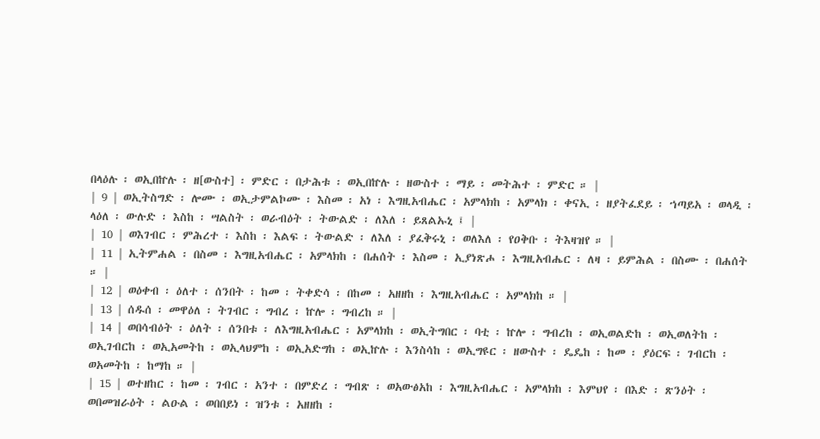በላዕሉ ፡ ወኢበኵሉ ፡ ዘ[ውስተ] ፡ ምድር ፡ በታሕቱ ፡ ወኢበኵሉ ፡ ዘውስተ ፡ ማይ ፡ መትሕተ ፡ ምድር ። |
| 9 | ወኢትስግድ ፡ ሎሙ ፡ ወኢታምልኮሙ ፡ እስመ ፡ አነ ፡ እግዚአብሔር ፡ አምላክከ ፡ አምላክ ፡ ቀናኢ ፡ ዘያትፈደይ ፡ ኀጣይአ ፡ ወላዲ ፡ ላዕለ ፡ ውሉድ ፡ እስከ ፡ ሣልስት ፡ ወራብዕት ፡ ትውልድ ፡ ለእለ ፡ ይጸልኡኒ ፤ |
| 10 | ወእገብር ፡ ምሕረተ ፡ እስከ ፡ እልፍ ፡ ትውልድ ፡ ለእለ ፡ ያፈቅሩኒ ፡ ወለእለ ፡ የዐቅቡ ፡ ትእዛዝየ ። |
| 11 | ኢትምሐል ፡ በስመ ፡ እግዚአብሔር ፡ አምላክከ ፡ በሐሰት ፡ እስመ ፡ ኢያነጽሖ ፡ እግዚአብሔር ፡ ለዛ ፡ ይምሕል ፡ በስሙ ፡ በሐሰት ። |
| 12 | ወዕቀብ ፡ ዕለተ ፡ ሰንበት ፡ ከመ ፡ ትቀድሳ ፡ በከመ ፡ አዘዘከ ፡ እግዚአብሔር ፡ አምላክከ ። |
| 13 | ሰዱሰ ፡ መዋዕለ ፡ ትገብር ፡ ግብረ ፡ ኵሎ ፡ ግብረከ ። |
| 14 | ወበሳብዕት ፡ ዕለት ፡ ሰንበቱ ፡ ለእግዚአብሔር ፡ አምላክከ ፡ ወኢትግበር ፡ ባቲ ፡ ኵሎ ፡ ግብረከ ፡ ወኢወልድከ ፡ ወኢወለትከ ፡ ወኢገብርከ ፡ ወኢአመትከ ፡ ወኢላህምከ ፡ ወኢአድግከ ፡ ወኢኵሉ ፡ እንስሳከ ፡ ወኢግዩር ፡ ዘውስተ ፡ ዴዴከ ፡ ከመ ፡ ያዕርፍ ፡ ገብርከ ፡ ወአመትከ ፡ ከማከ ። |
| 15 | ወተዘከር ፡ ከመ ፡ ገብር ፡ አንተ ፡ በምድረ ፡ ግብጽ ፡ ወአውፅአከ ፡ እግዚአብሔር ፡ አምላክከ ፡ እምህየ ፡ በእድ ፡ ጽንዕት ፡ ወበመዝራዕት ፡ ልዑል ፡ ወበበይነ ፡ ዝንቱ ፡ አዘዘከ ፡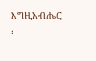እግዚአብሔር ፡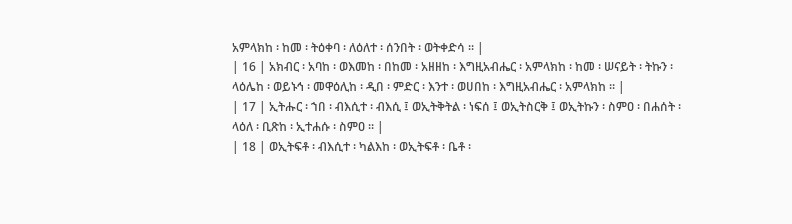አምላክከ ፡ ከመ ፡ ትዕቀባ ፡ ለዕለተ ፡ ሰንበት ፡ ወትቀድሳ ። |
| 16 | አክብር ፡ አባከ ፡ ወእመከ ፡ በከመ ፡ አዘዘከ ፡ እግዚአብሔር ፡ አምላክከ ፡ ከመ ፡ ሠናይት ፡ ትኩን ፡ ላዕሌከ ፡ ወይኑኅ ፡ መዋዕሊከ ፡ ዲበ ፡ ምድር ፡ እንተ ፡ ወሀበከ ፡ እግዚአብሔር ፡ አምላክከ ። |
| 17 | ኢትሑር ፡ ኀበ ፡ ብእሲተ ፡ ብእሲ ፤ ወኢትቅትል ፡ ነፍሰ ፤ ወኢትስርቅ ፤ ወኢትኩን ፡ ስምዐ ፡ በሐሰት ፡ ላዕለ ፡ ቢጽከ ፡ ኢተሐሱ ፡ ስምዐ ። |
| 18 | ወኢትፍቶ ፡ ብእሲተ ፡ ካልእከ ፡ ወኢትፍቶ ፡ ቤቶ ፡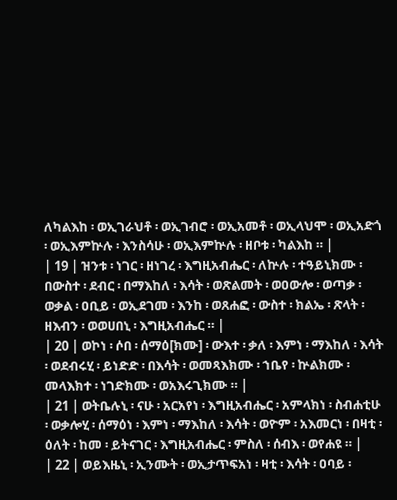ለካልእከ ፡ ወኢገራህቶ ፡ ወኢገብሮ ፡ ወኢአመቶ ፡ ወኢላህሞ ፡ ወኢአድጎ ፡ ወኢእምኵሉ ፡ እንስሳሁ ፡ ወኢእምኵሉ ፡ ዘቦቱ ፡ ካልእከ ። |
| 19 | ዝንቱ ፡ ነገር ፡ ዘነገረ ፡ እግዚአብሔር ፡ ለኵሉ ፡ ተዓይኒክሙ ፡ በውስተ ፡ ደብር ፡ በማእከለ ፡ እሳት ፡ ወጽልመት ፡ ወዐውሎ ፡ ወጣቃ ፡ ወቃል ፡ ዐቢይ ፡ ወኢደገመ ፡ እንከ ፡ ወጸሐፎ ፡ ውስተ ፡ ክልኤ ፡ ጽላት ፡ ዘእብን ፡ ወወሀበኒ ፡ እግዚአብሔር ። |
| 20 | ወኮነ ፡ ሶበ ፡ ሰማዕ[ክሙ] ፡ ውእተ ፡ ቃለ ፡ እምነ ፡ ማእከለ ፡ እሳት ፡ ወደብሩሂ ፡ ይነድድ ፡ በእሳት ፡ ወመጻእክሙ ፡ ኀቤየ ፡ ኵልክሙ ፡ መላእክተ ፡ ነገድክሙ ፡ ወአእሩጊክሙ ። |
| 21 | ወትቤሉኒ ፡ ናሁ ፡ አርአየነ ፡ እግዚአብሔር ፡ አምላክነ ፡ ስብሐቲሁ ፡ ወቃሎሂ ፡ ሰማዕነ ፡ እምነ ፡ ማእከለ ፡ እሳት ፡ ወዮም ፡ አእመርነ ፡ በዛቲ ፡ ዕለት ፡ ከመ ፡ ይትናገር ፡ እግዚአብሔር ፡ ምስለ ፡ ሰብእ ፡ ወየሐዩ ። |
| 22 | ወይእዜኒ ፡ ኢንሙት ፡ ወኢታጥፍአነ ፡ ዛቲ ፡ እሳት ፡ ዐባይ ፡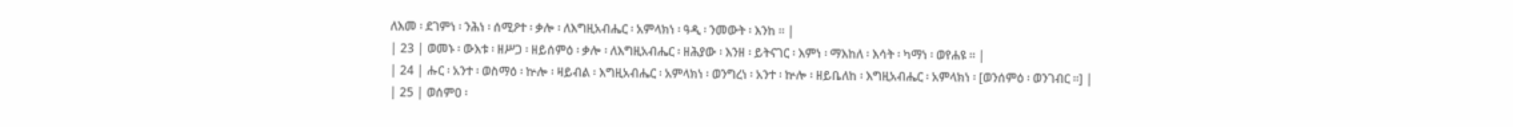ለእመ ፡ ደገምነ ፡ ንሕነ ፡ ሰሚዖተ ፡ ቃሎ ፡ ለእግዚአብሔር ፡ አምላክነ ፡ ዓዲ ፡ ንመውት ፡ እንከ ። |
| 23 | ወመኑ ፡ ውእቱ ፡ ዘሥጋ ፡ ዘይሰምዕ ፡ ቃሎ ፡ ለእግዚአብሔር ፡ ዘሕያው ፡ እንዘ ፡ ይትናገር ፡ እምነ ፡ ማእከለ ፡ እሳት ፡ ካማነ ፡ ወየሐዩ ። |
| 24 | ሑር ፡ አንተ ፡ ወስማዕ ፡ ኵሎ ፡ ዛይብል ፡ እግዚአብሔር ፡ አምላክነ ፡ ወንግረነ ፡ አንተ ፡ ኵሎ ፡ ዘይቤለከ ፡ እግዚአብሔር ፡ አምላክነ ፡ [ወንሰምዕ ፡ ወንገብር ።] |
| 25 | ወሰምዐ ፡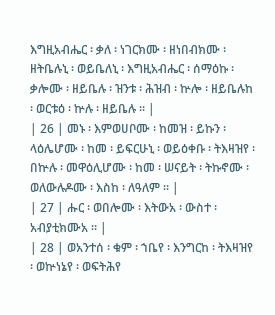እግዚአብሔር ፡ ቃለ ፡ ነገርክሙ ፡ ዘነበብክሙ ፡ ዘትቤሉኒ ፡ ወይቤለኒ ፡ እግዚአብሔር ፡ ሰማዕኩ ፡ ቃሎሙ ፡ ዘይቤሉ ፡ ዝንቱ ፡ ሕዝብ ፡ ኵሎ ፡ ዘይቤሉከ ፡ ወርቱዕ ፡ ኵሉ ፡ ዘይቤሉ ። |
| 26 | መኑ ፡ እምወሀቦሙ ፡ ከመዝ ፡ ይኩን ፡ ላዕሌሆሙ ፡ ከመ ፡ ይፍርሁኒ ፡ ወይዕቀቡ ፡ ትእዛዝየ ፡ በኵሉ ፡ መዋዕሊሆሙ ፡ ከመ ፡ ሠናይት ፡ ትኩኖሙ ፡ ወለውሉዶሙ ፡ እስከ ፡ ለዓለም ። |
| 27 | ሑር ፡ ወበሎሙ ፡ እትውአ ፡ ውስተ ፡ አብያቲክሙአ ። |
| 28 | ወአንተሰ ፡ ቁም ፡ ኀቤየ ፡ እንግርከ ፡ ትእዛዝየ ፡ ወኵነኔየ ፡ ወፍትሕየ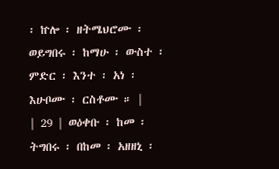፡ ኵሎ ፡ ዘትሜህሮሙ ፡ ወይግበሩ ፡ ከማሁ ፡ ውስተ ፡ ምድር ፡ እንተ ፡ አነ ፡ እሁቦሙ ፡ ርስቶሙ ። |
| 29 | ወዕቀቡ ፡ ከመ ፡ ትግበሩ ፡ በከመ ፡ አዘዘኒ ፡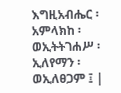እግዚአብሔር ፡ አምላክከ ፡ ወኢትትገሐሥ ፡ ኢለየማን ፡ ወኢለፀጋም ፤ |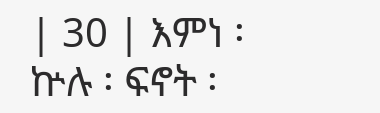| 30 | እምነ ፡ ኵሉ ፡ ፍኖት ፡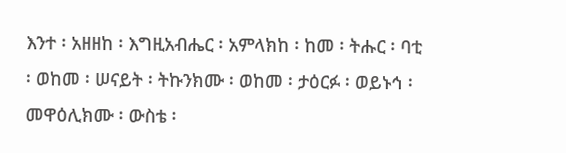እንተ ፡ አዘዘከ ፡ እግዚአብሔር ፡ አምላክከ ፡ ከመ ፡ ትሑር ፡ ባቲ ፡ ወከመ ፡ ሠናይት ፡ ትኩንክሙ ፡ ወከመ ፡ ታዕርፉ ፡ ወይኑኅ ፡ መዋዕሊክሙ ፡ ውስቴ ፡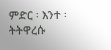ምድር ፡ እንተ ፡ ትትዋረሱ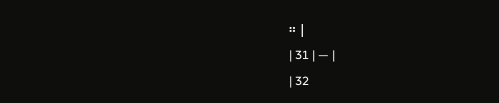። |
| 31 | — |
| 32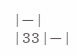| — |
| 33 | — |